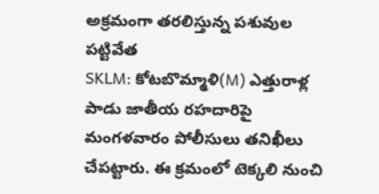అక్రమంగా తరలిస్తున్న పశువుల పట్టివేత
SKLM: కోటబొమ్మాళి(M) ఎత్తురాళ్ల పాడు జాతీయ రహదారిపై మంగళవారం పోలీసులు తనిఖీలు చేపట్టారు. ఈ క్రమంలో టెక్కలి నుంచి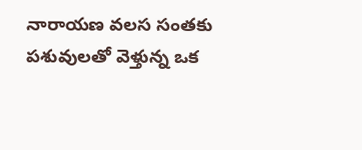నారాయణ వలస సంతకు పశువులతో వెళ్తున్న ఒక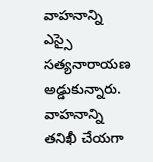వాహనాన్ని ఎస్సై సత్యనారాయణ అడ్డుకున్నారు. వాహనాన్ని తనిఖీ చేయగా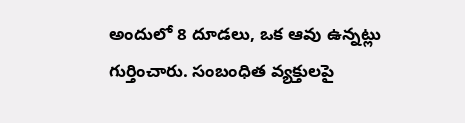అందులో 8 దూడలు, ఒక ఆవు ఉన్నట్లు గుర్తించారు. సంబంధిత వ్యక్తులపై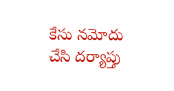కేసు నమోదు చేసి దర్యాప్తు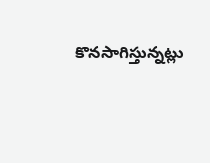కొనసాగిస్తున్నట్లు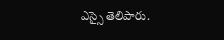ఎస్సై తెలిపారు.